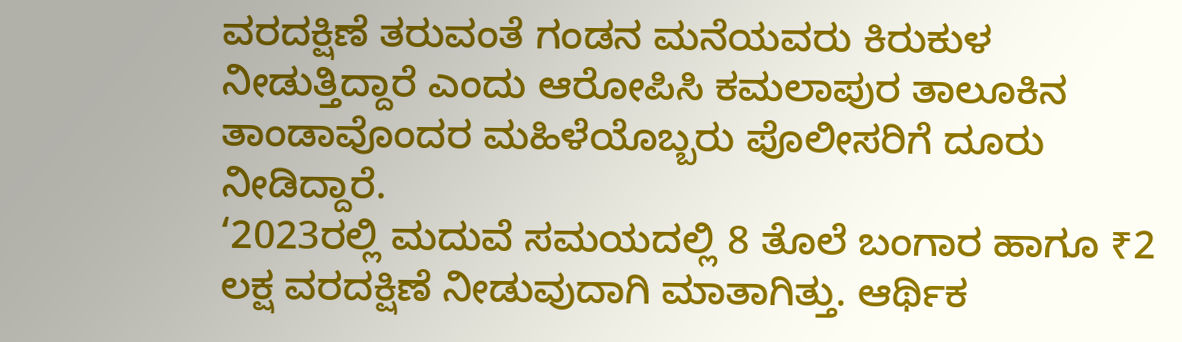ವರದಕ್ಷಿಣೆ ತರುವಂತೆ ಗಂಡನ ಮನೆಯವರು ಕಿರುಕುಳ ನೀಡುತ್ತಿದ್ದಾರೆ ಎಂದು ಆರೋಪಿಸಿ ಕಮಲಾಪುರ ತಾಲೂಕಿನ ತಾಂಡಾವೊಂದರ ಮಹಿಳೆಯೊಬ್ಬರು ಪೊಲೀಸರಿಗೆ ದೂರು ನೀಡಿದ್ದಾರೆ.
‘2023ರಲ್ಲಿ ಮದುವೆ ಸಮಯದಲ್ಲಿ 8 ತೊಲೆ ಬಂಗಾರ ಹಾಗೂ ₹2 ಲಕ್ಷ ವರದಕ್ಷಿಣೆ ನೀಡುವುದಾಗಿ ಮಾತಾಗಿತ್ತು. ಆರ್ಥಿಕ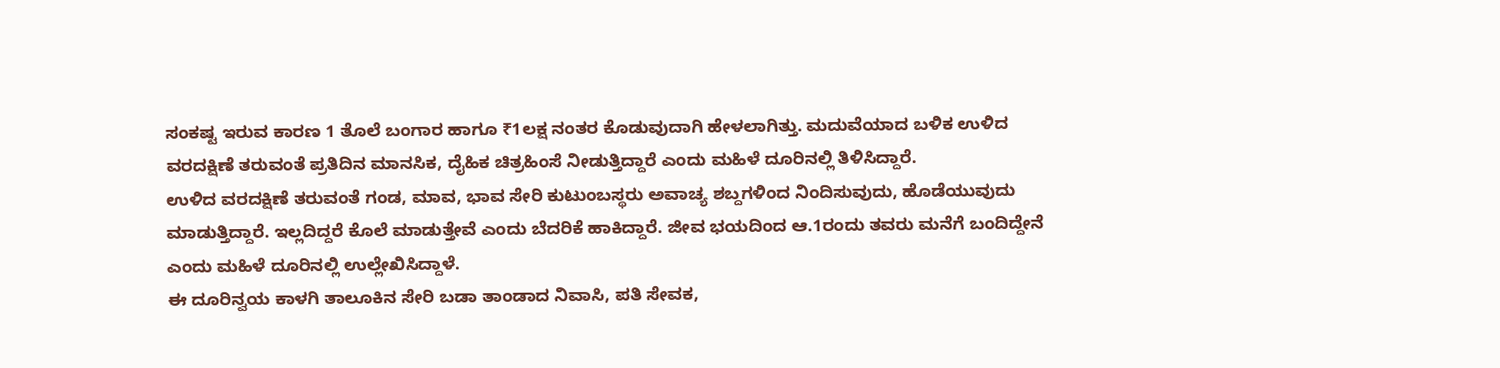ಸಂಕಷ್ಟ ಇರುವ ಕಾರಣ 1 ತೊಲೆ ಬಂಗಾರ ಹಾಗೂ ₹1ಲಕ್ಷ ನಂತರ ಕೊಡುವುದಾಗಿ ಹೇಳಲಾಗಿತ್ತು. ಮದುವೆಯಾದ ಬಳಿಕ ಉಳಿದ ವರದಕ್ಷಿಣೆ ತರುವಂತೆ ಪ್ರತಿದಿನ ಮಾನಸಿಕ, ದೈಹಿಕ ಚಿತ್ರಹಿಂಸೆ ನೀಡುತ್ತಿದ್ದಾರೆ ಎಂದು ಮಹಿಳೆ ದೂರಿನಲ್ಲಿ ತಿಳಿಸಿದ್ದಾರೆ.
ಉಳಿದ ವರದಕ್ಷಿಣೆ ತರುವಂತೆ ಗಂಡ, ಮಾವ, ಭಾವ ಸೇರಿ ಕುಟುಂಬಸ್ಥರು ಅವಾಚ್ಯ ಶಬ್ದಗಳಿಂದ ನಿಂದಿಸುವುದು, ಹೊಡೆಯುವುದು ಮಾಡುತ್ತಿದ್ದಾರೆ. ಇಲ್ಲದಿದ್ದರೆ ಕೊಲೆ ಮಾಡುತ್ತೇವೆ ಎಂದು ಬೆದರಿಕೆ ಹಾಕಿದ್ದಾರೆ. ಜೀವ ಭಯದಿಂದ ಆ.1ರಂದು ತವರು ಮನೆಗೆ ಬಂದಿದ್ದೇನೆ ಎಂದು ಮಹಿಳೆ ದೂರಿನಲ್ಲಿ ಉಲ್ಲೇಖಿಸಿದ್ದಾಳೆ.
ಈ ದೂರಿನ್ವಯ ಕಾಳಗಿ ತಾಲೂಕಿನ ಸೇರಿ ಬಡಾ ತಾಂಡಾದ ನಿವಾಸಿ, ಪತಿ ಸೇವಕ,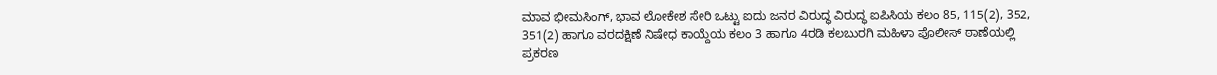ಮಾವ ಭೀಮಸಿಂಗ್, ಭಾವ ಲೋಕೇಶ ಸೇರಿ ಒಟ್ಟು ಐದು ಜನರ ವಿರುದ್ಧ ವಿರುದ್ಧ ಐಪಿಸಿಯ ಕಲಂ 85, 115(2), 352, 351(2) ಹಾಗೂ ವರದಕ್ಷಿಣೆ ನಿಷೇಧ ಕಾಯ್ದೆಯ ಕಲಂ 3 ಹಾಗೂ 4ರಡಿ ಕಲಬುರಗಿ ಮಹಿಳಾ ಪೊಲೀಸ್ ಠಾಣೆಯಲ್ಲಿ ಪ್ರಕರಣ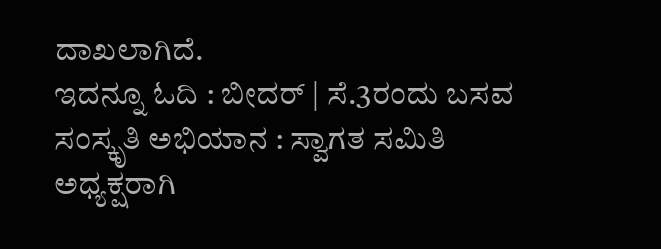ದಾಖಲಾಗಿದೆ.
ಇದನ್ನೂ ಓದಿ : ಬೀದರ್ | ಸೆ.3ರಂದು ಬಸವ ಸಂಸ್ಕೃತಿ ಅಭಿಯಾನ : ಸ್ವಾಗತ ಸಮಿತಿ ಅಧ್ಯಕ್ಷರಾಗಿ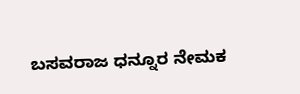ಬಸವರಾಜ ಧನ್ನೂರ ನೇಮಕ